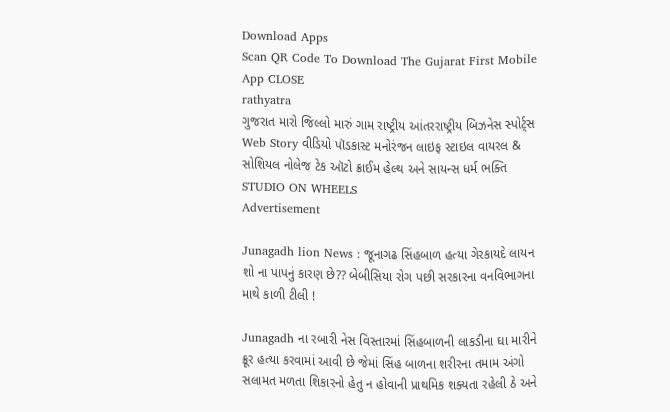Download Apps
Scan QR Code To Download The Gujarat First Mobile App CLOSE
rathyatra
ગુજરાત મારો જિલ્લો મારું ગામ રાષ્ટ્રીય આંતરરાષ્ટ્રીય બિઝનેસ સ્પોર્ટ્સ Web Story વીડિયો પૉડકાસ્ટ મનોરંજન લાઇફ સ્ટાઇલ વાયરલ & સોશિયલ નોલેજ ટેક ઑટો ક્રાઈમ હેલ્થ અને સાયન્સ ધર્મ ભક્તિ STUDIO ON WHEELS
Advertisement

Junagadh lion News : જૂનાગઢ સિંહબાળ હત્યા ગેરકાયદે લાયન શો ના પાપનું કારણ છે?? બેબીસિયા રોગ પછી સરકારના વનવિભાગના માથે કાળી ટીલી !

Junagadh ના રબારી નેસ વિસ્તારમાં સિંહબાળની લાકડીના ઘા મારીને ક્રૂર હત્યા કરવામાં આવી છે જેમાં સિંહ બાળના શરીરના તમામ અંગો સલામત મળતા શિકારનો હેતુ ન હોવાની પ્રાથમિક શક્યતા રહેલી ઠે અને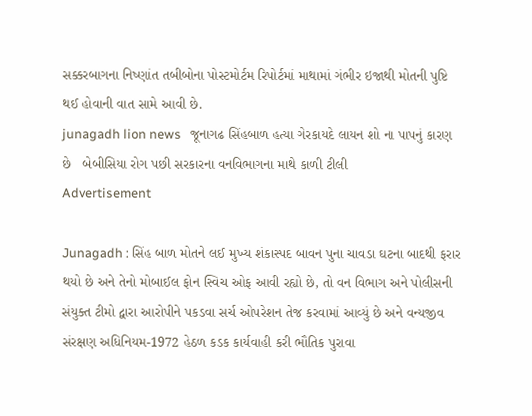સક્કરબાગના નિષ્ણાંત તબીબોના પોસ્ટમોર્ટમ રિપોર્ટમાં માથામાં ગંભીર ઇજાથી મોતની પુષ્ટિ થઈ હોવાની વાત સામે આવી છે.
junagadh lion news   જૂનાગઢ સિંહબાળ હત્યા ગેરકાયદે લાયન શો ના પાપનું કારણ છે   બેબીસિયા રોગ પછી સરકારના વનવિભાગના માથે કાળી ટીલી
Advertisement

Junagadh : સિંહ બાળ મોતને લઈ મુખ્ય શંકાસ્પદ બાવન પુના ચાવડા ઘટના બાદથી ફરાર થયો છે અને તેનો મોબાઈલ ફોન સ્વિચ ઓફ આવી રહ્યો છે, તો વન વિભાગ અને પોલીસની સંયુક્ત ટીમો દ્વારા આરોપીને પકડવા સર્ચ ઓપરેશન તેજ કરવામાં આવ્યું છે અને વન્યજીવ સંરક્ષણ અધિનિયમ-1972 હેઠળ કડક કાર્યવાહી કરી ભૌતિક પુરાવા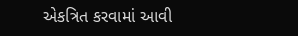એકત્રિત કરવામાં આવી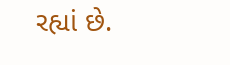રહ્યાં છે.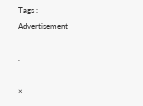Tags :
Advertisement

.

×